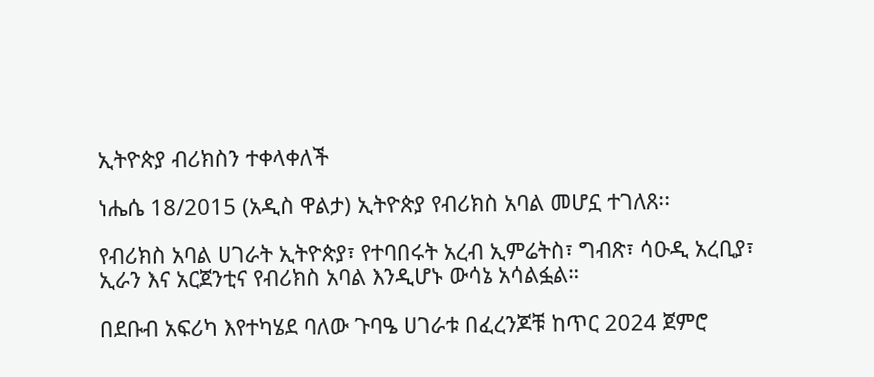ኢትዮጵያ ብሪክስን ተቀላቀለች

ነሔሴ 18/2015 (አዲስ ዋልታ) ኢትዮጵያ የብሪክስ አባል መሆኗ ተገለጸ፡፡

የብሪክስ አባል ሀገራት ኢትዮጵያ፣ የተባበሩት አረብ ኢምሬትስ፣ ግብጽ፣ ሳዑዲ አረቢያ፣ ኢራን እና አርጀንቲና የብሪክስ አባል እንዲሆኑ ውሳኔ አሳልፏል።

በደቡብ አፍሪካ እየተካሄደ ባለው ጉባዔ ሀገራቱ በፈረንጆቹ ከጥር 2024 ጀምሮ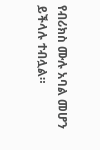የብሪክስ ሙሉ አባል መሆን ይችላሉ ተብሏል።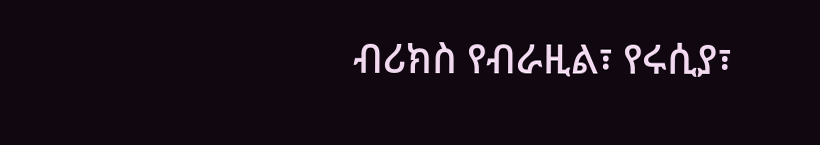ብሪክስ የብራዚል፣ የሩሲያ፣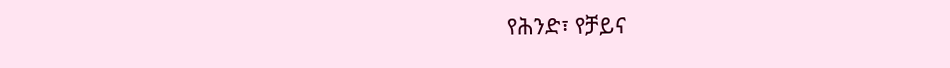የሕንድ፣ የቻይና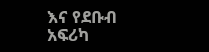እና የደቡብ አፍሪካ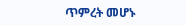ጥምረት መሆኑ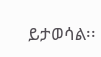ይታወሳል፡፡